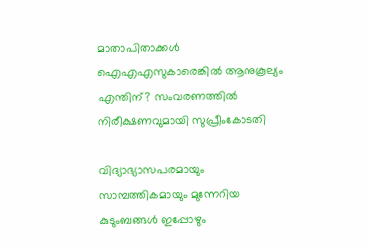മാതാപിതാക്കള്‍ ഐഎഎസുകാരെങ്കില്‍ ആനുകൂല്യം എന്തിന്? സംവരണത്തില്‍ നിരീക്ഷണവുമായി സുപ്രീംകോടതി

വിദ്യാഭ്യാസപരമായും സാമ്പത്തികമായും മുന്നേറിയ കുടുംബങ്ങള്‍ ഇപ്പോഴും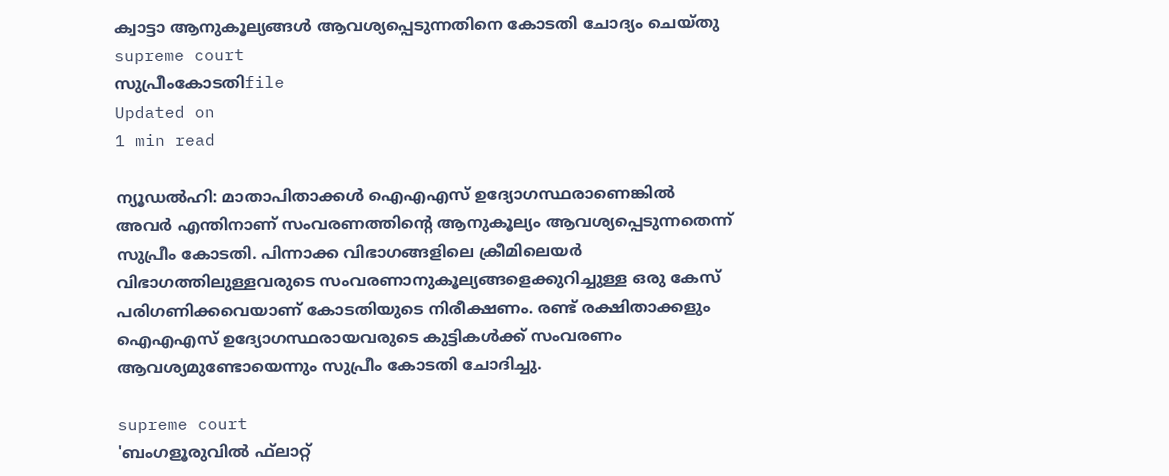ക്വാട്ടാ ആനുകൂല്യങ്ങള്‍ ആവശ്യപ്പെടുന്നതിനെ കോടതി ചോദ്യം ചെയ്തു
supreme court
സുപ്രീംകോടതിfile
Updated on
1 min read

ന്യൂഡല്‍ഹി: മാതാപിതാക്കള്‍ ഐഎഎസ് ഉദ്യോഗസ്ഥരാണെങ്കില്‍ അവര്‍ എന്തിനാണ് സംവരണത്തിന്റെ ആനുകൂല്യം ആവശ്യപ്പെടുന്നതെന്ന് സുപ്രീം കോടതി. പിന്നാക്ക വിഭാഗങ്ങളിലെ ക്രീമിലെയര്‍ വിഭാഗത്തിലുള്ളവരുടെ സംവരണാനുകൂല്യങ്ങളെക്കുറിച്ചുള്ള ഒരു കേസ് പരിഗണിക്കവെയാണ് കോടതിയുടെ നിരീക്ഷണം. രണ്ട് രക്ഷിതാക്കളും ഐഎഎസ് ഉദ്യോഗസ്ഥരായവരുടെ കുട്ടികള്‍ക്ക് സംവരണം ആവശ്യമുണ്ടോയെന്നും സുപ്രീം കോടതി ചോദിച്ചു.

supreme court
'ബംഗളൂരുവില്‍ ഫ്‌ലാറ്റ്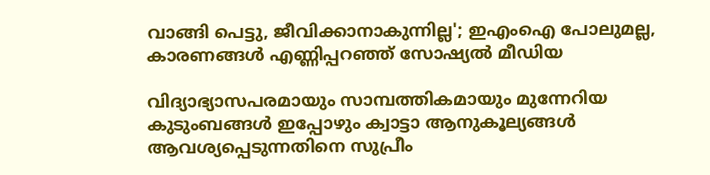വാങ്ങി പെട്ടു, ജീവിക്കാനാകുന്നില്ല'; ഇഎംഐ പോലുമല്ല, കാരണങ്ങള്‍ എണ്ണിപ്പറഞ്ഞ് സോഷ്യല്‍ മീഡിയ

വിദ്യാഭ്യാസപരമായും സാമ്പത്തികമായും മുന്നേറിയ കുടുംബങ്ങള്‍ ഇപ്പോഴും ക്വാട്ടാ ആനുകൂല്യങ്ങള്‍ ആവശ്യപ്പെടുന്നതിനെ സുപ്രീം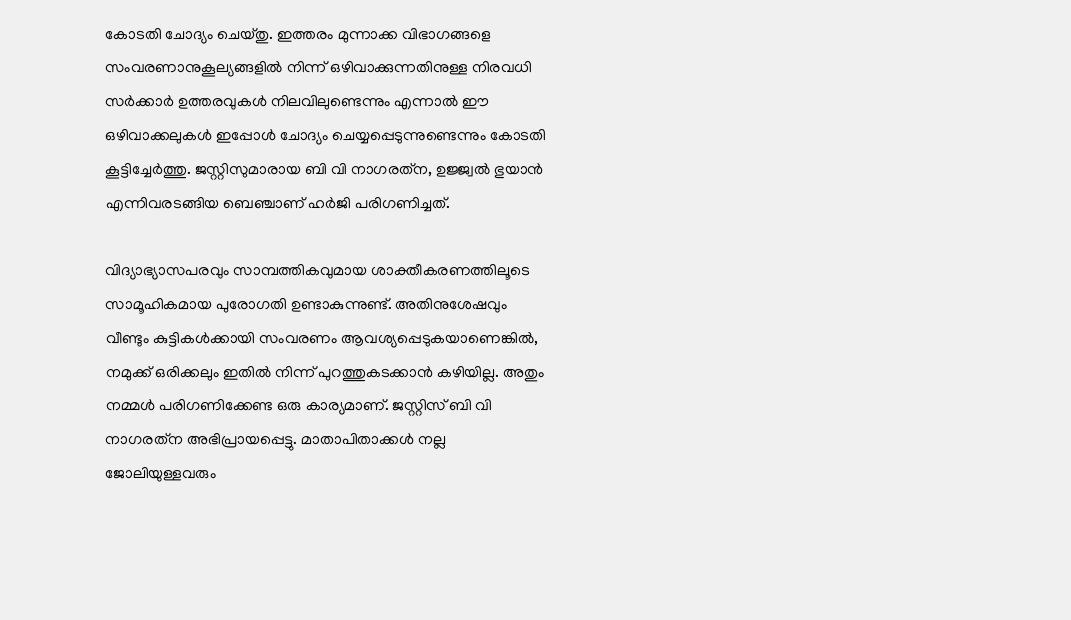കോടതി ചോദ്യം ചെയ്തു. ഇത്തരം മുന്നാക്ക വിഭാഗങ്ങളെ സംവരണാനുകൂല്യങ്ങളില്‍ നിന്ന് ഒഴിവാക്കുന്നതിനുള്ള നിരവധി സര്‍ക്കാര്‍ ഉത്തരവുകള്‍ നിലവിലുണ്ടെന്നും എന്നാല്‍ ഈ ഒഴിവാക്കലുകള്‍ ഇപ്പോള്‍ ചോദ്യം ചെയ്യപ്പെടുന്നുണ്ടെന്നും കോടതി കൂട്ടിച്ചേര്‍ത്തു. ജസ്റ്റിസുമാരായ ബി വി നാഗരത്‌ന, ഉജ്ജ്വല്‍ ഭുയാന്‍ എന്നിവരടങ്ങിയ ബെഞ്ചാണ് ഹര്‍ജി പരിഗണിച്ചത്.

വിദ്യാഭ്യാസപരവും സാമ്പത്തികവുമായ ശാക്തീകരണത്തിലൂടെ സാമൂഹികമായ പുരോഗതി ഉണ്ടാകുന്നുണ്ട്. അതിനുശേഷവും വീണ്ടും കുട്ടികള്‍ക്കായി സംവരണം ആവശ്യപ്പെടുകയാണെങ്കില്‍, നമുക്ക് ഒരിക്കലും ഇതില്‍ നിന്ന് പുറത്തുകടക്കാന്‍ കഴിയില്ല. അതും നമ്മള്‍ പരിഗണിക്കേണ്ട ഒരു കാര്യമാണ്. ജസ്റ്റിസ് ബി വി നാഗരത്‌ന അഭിപ്രായപ്പെട്ടു. മാതാപിതാക്കള്‍ നല്ല ജോലിയുള്ളവരും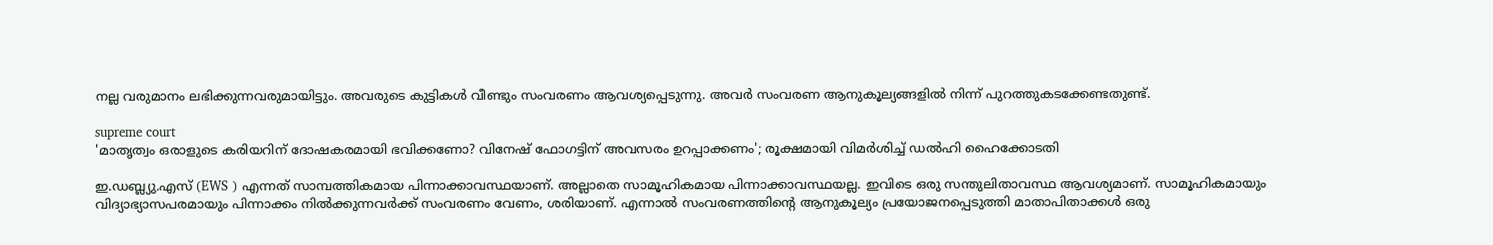നല്ല വരുമാനം ലഭിക്കുന്നവരുമായിട്ടും. അവരുടെ കുട്ടികള്‍ വീണ്ടും സംവരണം ആവശ്യപ്പെടുന്നു. അവര്‍ സംവരണ ആനുകൂല്യങ്ങളില്‍ നിന്ന് പുറത്തുകടക്കേണ്ടതുണ്ട്.

supreme court
'മാതൃത്വം ഒരാളുടെ കരിയറിന് ദോഷകരമായി ഭവിക്കണോ? വിനേഷ് ഫോഗട്ടിന് അവസരം ഉറപ്പാക്കണം'; രൂക്ഷമായി വിമര്‍ശിച്ച് ഡല്‍ഹി ഹൈക്കോടതി

ഇ.ഡബ്ല്യു.എസ് (EWS ) എന്നത് സാമ്പത്തികമായ പിന്നാക്കാവസ്ഥയാണ്. അല്ലാതെ സാമൂഹികമായ പിന്നാക്കാവസ്ഥയല്ല. ഇവിടെ ഒരു സന്തുലിതാവസ്ഥ ആവശ്യമാണ്. സാമൂഹികമായും വിദ്യാഭ്യാസപരമായും പിന്നാക്കം നില്‍ക്കുന്നവര്‍ക്ക് സംവരണം വേണം, ശരിയാണ്. എന്നാല്‍ സംവരണത്തിന്റെ ആനുകൂല്യം പ്രയോജനപ്പെടുത്തി മാതാപിതാക്കള്‍ ഒരു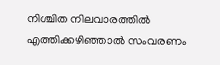നിശ്ചിത നിലവാരത്തില്‍ എത്തിക്കഴിഞ്ഞാല്‍ സംവരണം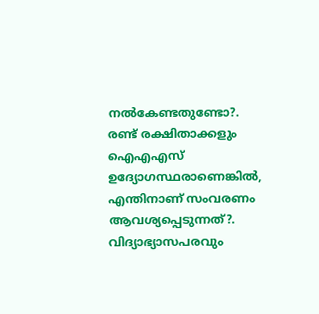നല്‍കേണ്ടതുണ്ടോ?. രണ്ട് രക്ഷിതാക്കളും ഐഎഎസ് ഉദ്യോഗസ്ഥരാണെങ്കില്‍, എന്തിനാണ് സംവരണം ആവശ്യപ്പെടുന്നത്?. വിദ്യാഭ്യാസപരവും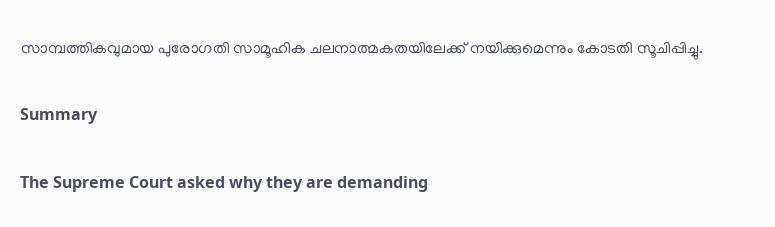സാമ്പത്തികവുമായ പുരോഗതി സാമൂഹിക ചലനാത്മകതയിലേക്ക് നയിക്കുമെന്നും കോടതി സൂചിപ്പിച്ചു.

Summary

The Supreme Court asked why they are demanding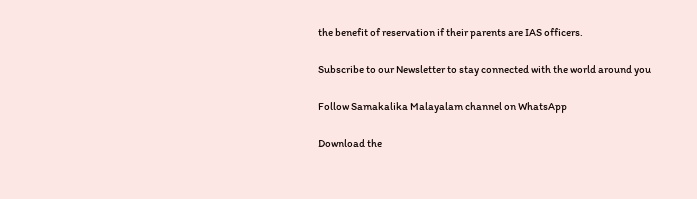the benefit of reservation if their parents are IAS officers.

Subscribe to our Newsletter to stay connected with the world around you

Follow Samakalika Malayalam channel on WhatsApp

Download the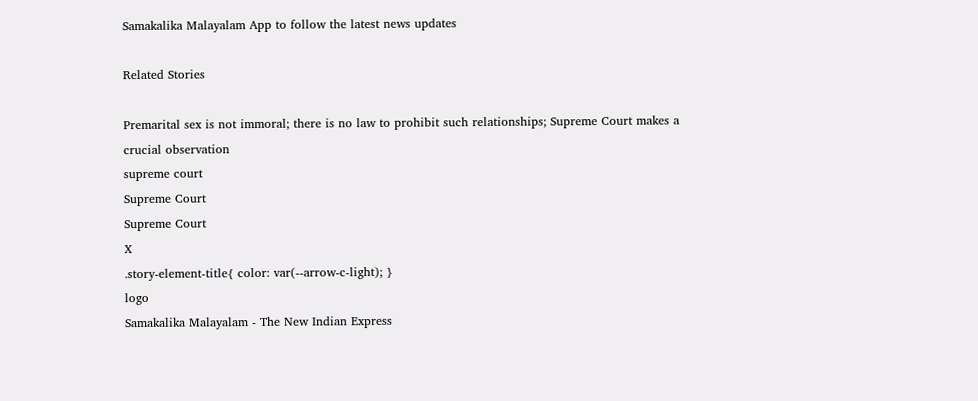Samakalika Malayalam App to follow the latest news updates

Related Stories

Premarital sex is not immoral; there is no law to prohibit such relationships; Supreme Court makes a crucial observation
supreme court
Supreme Court
Supreme Court
X
.story-element-title{ color: var(--arrow-c-light); }
logo
Samakalika Malayalam - The New Indian Express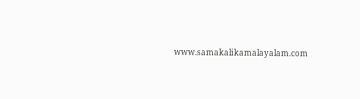www.samakalikamalayalam.com